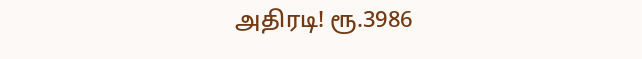அதிரடி! ரூ.3986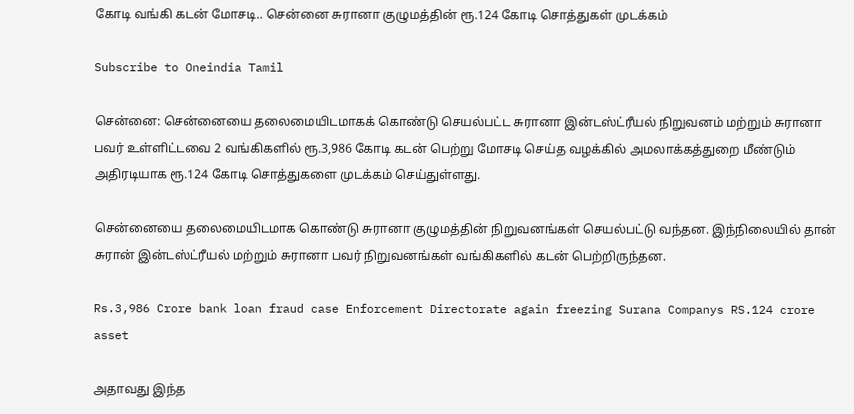கோடி வங்கி கடன் மோசடி.. சென்னை சுரானா குழுமத்தின் ரூ.124 கோடி சொத்துகள் முடக்கம்

Subscribe to Oneindia Tamil

சென்னை: சென்னையை தலைமையிடமாகக் கொண்டு செயல்பட்ட சுரானா இன்டஸ்ட்ரீயல் நிறுவனம் மற்றும் சுரானா பவர் உள்ளிட்டவை 2 வங்கிகளில் ரூ.3,986 கோடி கடன் பெற்று மோசடி செய்த வழக்கில் அமலாக்கத்துறை மீண்டும் அதிரடியாக ரூ.124 கோடி சொத்துகளை முடக்கம் செய்துள்ளது.

சென்னையை தலைமையிடமாக கொண்டு சுரானா குழுமத்தின் நிறுவனங்கள் செயல்பட்டு வந்தன. இந்நிலையில் தான் சுரான் இன்டஸ்ட்ரீயல் மற்றும் சுரானா பவர் நிறுவனங்கள் வங்கிகளில் கடன் பெற்றிருந்தன.

Rs.3,986 Crore bank loan fraud case Enforcement Directorate again freezing Surana Companys RS.124 crore asset

அதாவது இந்த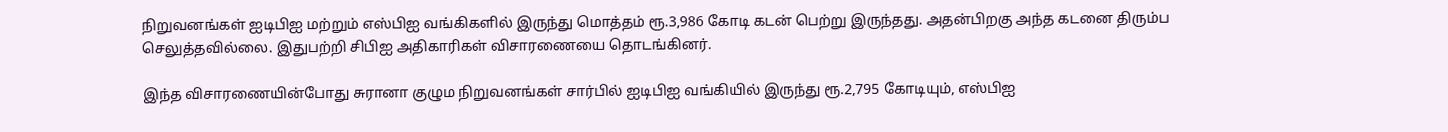நிறுவனங்கள் ஐடிபிஐ மற்றும் எஸ்பிஐ வங்கிகளில் இருந்து மொத்தம் ரூ.3,986 கோடி கடன் பெற்று இருந்தது. அதன்பிறகு அந்த கடனை திரும்ப செலுத்தவில்லை. இதுபற்றி சிபிஐ அதிகாரிகள் விசாரணையை தொடங்கினர்.

இந்த விசாரணையின்போது சுரானா குழும நிறுவனங்கள் சார்பில் ஐடிபிஐ வங்கியில் இருந்து ரூ.2,795 கோடியும், எஸ்பிஐ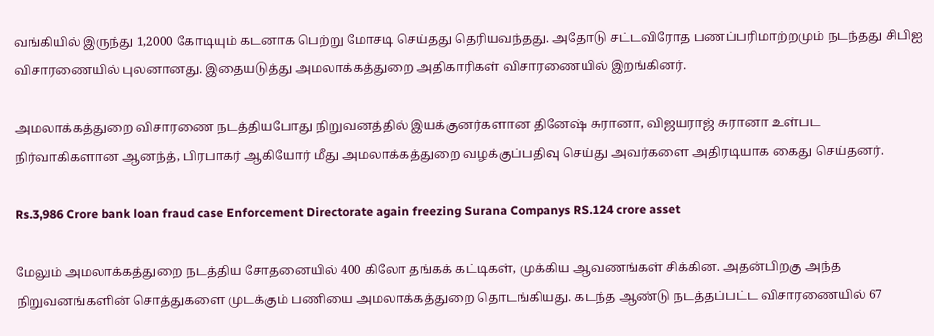வங்கியில் இருந்து 1,2000 கோடியும் கடனாக பெற்று மோசடி செய்தது தெரியவந்தது. அதோடு சட்டவிரோத பணப்பரிமாற்றமும் நடந்தது சிபிஐ விசாரணையில் புலனானது. இதையடுத்து அமலாக்கத்துறை அதிகாரிகள் விசாரணையில் இறங்கினர்.

அமலாக்கத்துறை விசாரணை நடத்தியபோது நிறுவனத்தில் இயக்குனர்களான தினேஷ் சுரானா, விஜயராஜ் சுரானா உள்பட நிர்வாகிகளான ஆனந்த், பிரபாகர் ஆகியோர் மீது அமலாக்கத்துறை வழக்குப்பதிவு செய்து அவர்களை அதிரடியாக கைது செய்தனர்.

Rs.3,986 Crore bank loan fraud case Enforcement Directorate again freezing Surana Companys RS.124 crore asset

மேலும் அமலாக்கத்துறை நடத்திய சோதனையில் 400 கிலோ தங்கக் கட்டிகள், முக்கிய ஆவணங்கள் சிக்கின. அதன்பிறகு அந்த நிறுவனங்களின் சொத்துகளை முடக்கும் பணியை அமலாக்கத்துறை தொடங்கியது. கடந்த ஆண்டு நடத்தப்பட்ட விசாரணையில் 67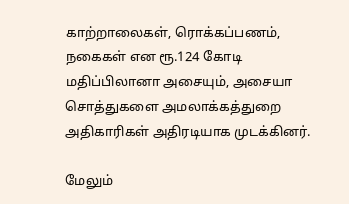காற்றாலைகள், ரொக்கப்பணம், நகைகள் என ரூ.124 கோடி மதிப்பிலானா அசையும், அசையா சொத்துகளை அமலாக்கத்துறை அதிகாரிகள் அதிரடியாக முடக்கினர்.

மேலும்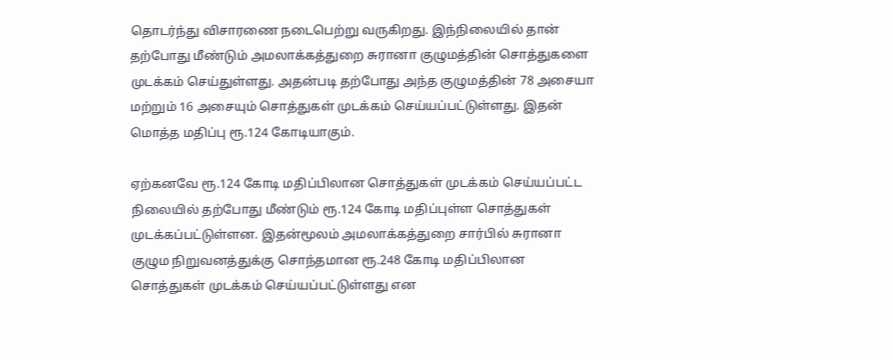தொடர்ந்து விசாரணை நடைபெற்று வருகிறது. இந்நிலையில் தான் தற்போது மீண்டும் அமலாக்கத்துறை சுரானா குழுமத்தின் சொத்துகளை முடக்கம் செய்துள்ளது. அதன்படி தற்போது அந்த குழுமத்தின் 78 அசையா மற்றும் 16 அசையும் சொத்துகள் முடக்கம் செய்யப்பட்டுள்ளது. இதன் மொத்த மதிப்பு ரூ.124 கோடியாகும்.

ஏற்கனவே ரூ.124 கோடி மதிப்பிலான சொத்துகள் முடக்கம் செய்யப்பட்ட நிலையில் தற்போது மீண்டும் ரூ.124 கோடி மதிப்புள்ள சொத்துகள் முடக்கப்பட்டுள்ளன. இதன்மூலம் அமலாக்கத்துறை சார்பில் சுரானா குழும நிறுவனத்துக்கு சொந்தமான ரூ.248 கோடி மதிப்பிலான சொத்துகள் முடக்கம் செய்யப்பட்டுள்ளது என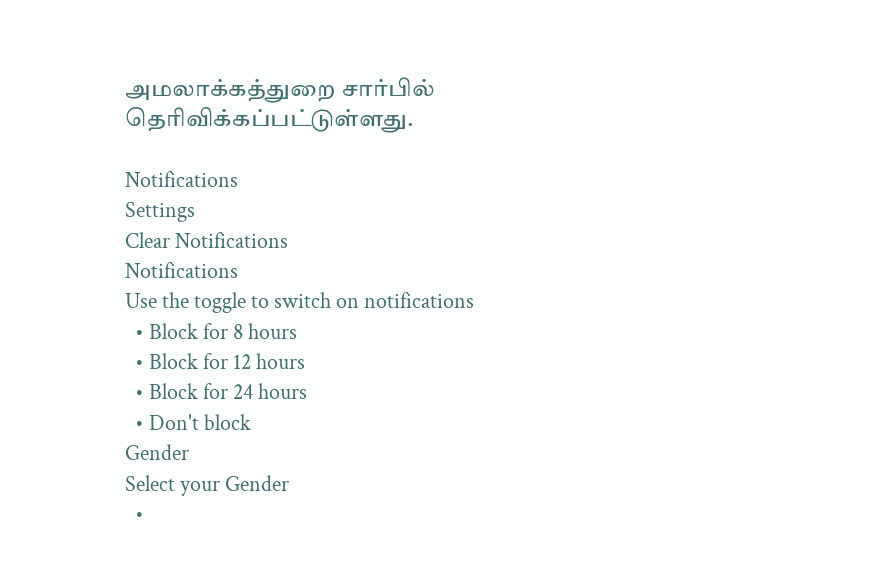அமலாக்கத்துறை சார்பில் தெரிவிக்கப்பட்டுள்ளது.

Notifications
Settings
Clear Notifications
Notifications
Use the toggle to switch on notifications
  • Block for 8 hours
  • Block for 12 hours
  • Block for 24 hours
  • Don't block
Gender
Select your Gender
  •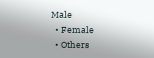Male
  • Female
  • Others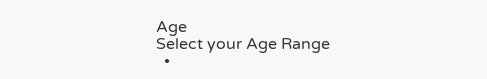Age
Select your Age Range
  •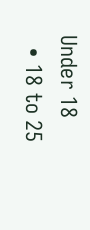Under 18
  • 18 to 25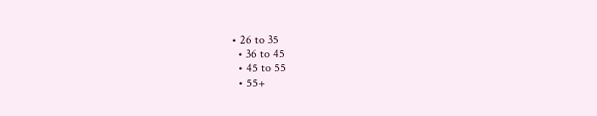• 26 to 35
  • 36 to 45
  • 45 to 55
  • 55+